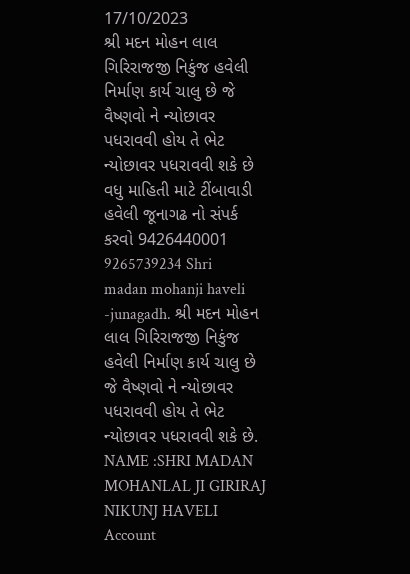17/10/2023
શ્રી મદન મોહન લાલ ગિરિરાજજી નિકુંજ હવેલી નિર્માણ કાર્ય ચાલુ છે જે વૈષ્ણવો ને ન્યોછાવર પધરાવવી હોય તે ભેટ ન્યોછાવર પધરાવવી શકે છે વધુ માહિતી માટે ટીંબાવાડી હવેલી જૂનાગઢ નો સંપર્ક કરવો 9426440001 9265739234 Shri madan mohanji haveli -junagadh. શ્રી મદન મોહન લાલ ગિરિરાજજી નિકુંજ હવેલી નિર્માણ કાર્ય ચાલુ છે જે વૈષ્ણવો ને ન્યોછાવર પધરાવવી હોય તે ભેટ ન્યોછાવર પધરાવવી શકે છે. NAME :SHRI MADAN MOHANLAL JI GIRIRAJ NIKUNJ HAVELI
Account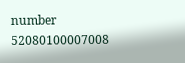number
52080100007008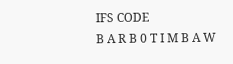IFS CODE
B A R B 0 T I M B A W